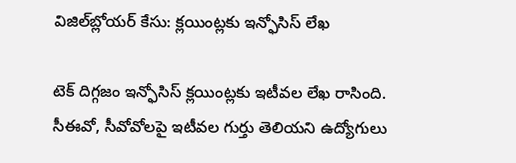విజిల్‌బ్లోయర్ కేసు: క్లయింట్లకు ఇన్ఫోసిస్ లేఖ

టెక్ దిగ్గజం ఇన్ఫోసిస్ క్లయింట్లకు ఇటీవల లేఖ రాసింది. సీఈవో, సీవోవోలపై ఇటీవల గుర్తు తెలియని ఉద్యోగులు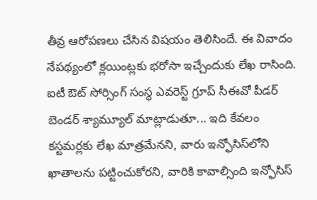తీవ్ర ఆరోపణలు చేసిన విషయం తెలిసిందే. ఈ వివాదం నేపథ్యంలో క్లయింట్లకు భరోసా ఇచ్చేందుకు లేఖ రాసింది. ఐటీ ఔట్ సోర్సింగ్ సంస్థ ఎవరెస్ట్ గ్రూప్ సీఈవో పీడర్ బెండర్ శ్యామ్యూల్ మాట్లాడుతూ... ఇది కేవలం కస్టమర్లకు లేఖ మాత్రమేనని, వారు ఇన్ఫోసిస్‌లోని ఖాతాలను పట్టించుకోరని, వారికి కావాల్సింది ఇన్ఫోసిస్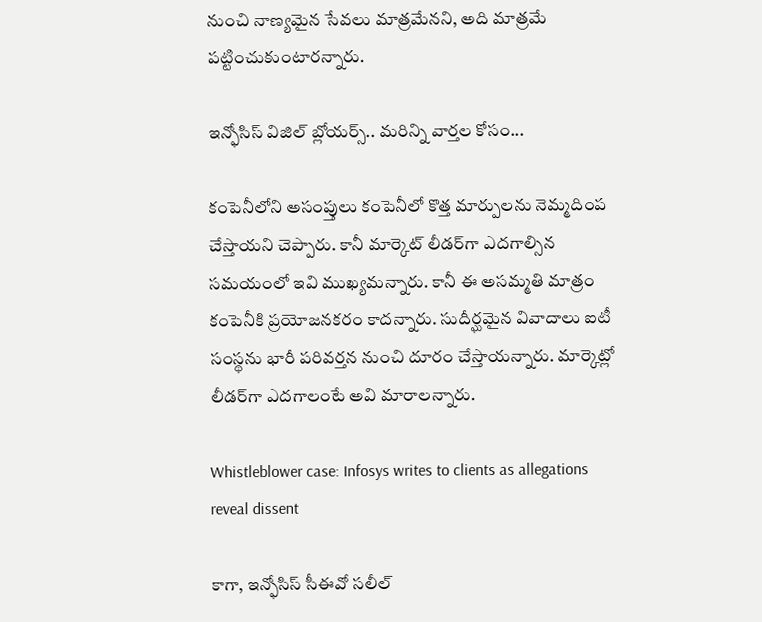నుంచి నాణ్యమైన సేవలు మాత్రమేనని, అది మాత్రమే పట్టించుకుంటారన్నారు.

ఇన్ఫోసిస్ విజిల్ బ్లోయర్స్.. మరిన్ని వార్తల కోసం...

కంపెనీలోని అసంప్తులు కంపెనీలో కొత్త మార్పులను నెమ్మదింప చేస్తాయని చెప్పారు. కానీ మార్కెట్ లీడర్‌గా ఎదగాల్సిన సమయంలో ఇవి ముఖ్యమన్నారు. కానీ ఈ అసమ్మతి మాత్రం కంపెనీకి ప్రయోజనకరం కాదన్నారు. సుదీర్ఘమైన వివాదాలు ఐటీ సంస్థను భారీ పరివర్తన నుంచి దూరం చేస్తాయన్నారు. మార్కెట్లో లీడర్‌గా ఎదగాలంటే అవి మారాలన్నారు.

Whistleblower case: Infosys writes to clients as allegations reveal dissent

కాగా, ఇన్ఫోసిస్ సీఈవో సలీల్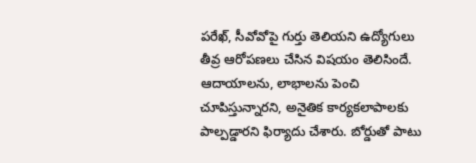పరేఖ్, సీవోవోపై గుర్తు తెలియని ఉద్యోగులు తీవ్ర ఆరోపణలు చేసిన విషయం తెలిసిందే. ఆదాయాలను, లాభాలను పెంచి చూపిస్తున్నారని, అనైతిక కార్యకలాపాలకు పాల్పడ్డారని ఫిర్యాదు చేశారు. బోర్డుతో పాటు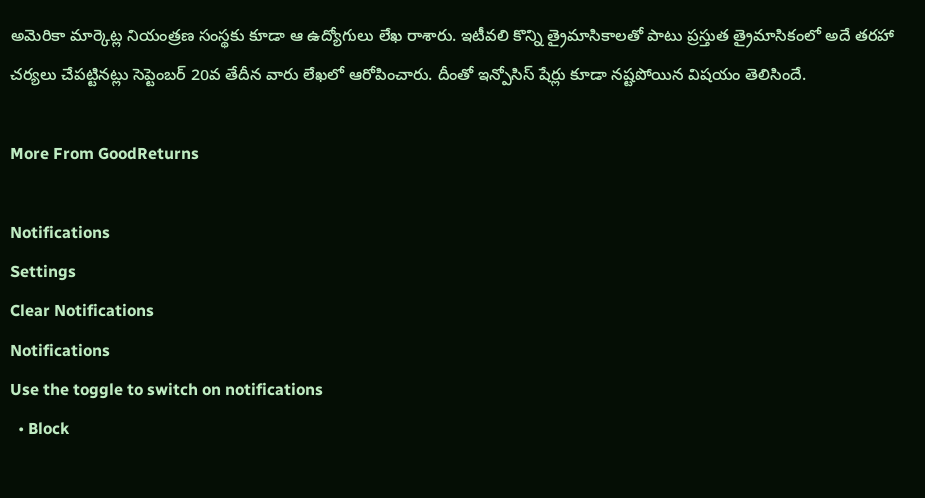అమెరికా మార్కెట్ల నియంత్రణ సంస్థకు కూడా ఆ ఉద్యోగులు లేఖ రాశారు. ఇటీవలి కొన్ని త్రైమాసికాలతో పాటు ప్రస్తుత త్రైమాసికంలో అదే తరహా చర్యలు చేపట్టినట్లు సెప్టెంబర్ 20వ తేదీన వారు లేఖలో ఆరోపించారు. దీంతో ఇన్పోసిస్ షేర్లు కూడా నష్టపోయిన విషయం తెలిసిందే.

More From GoodReturns

Notifications
Settings
Clear Notifications
Notifications
Use the toggle to switch on notifications
  • Block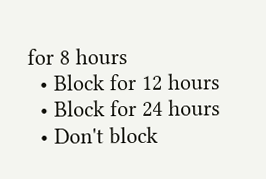for 8 hours
  • Block for 12 hours
  • Block for 24 hours
  • Don't block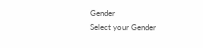Gender
Select your Gender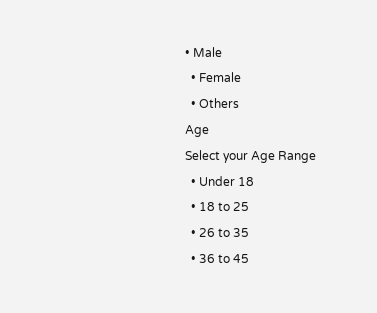• Male
  • Female
  • Others
Age
Select your Age Range
  • Under 18
  • 18 to 25
  • 26 to 35
  • 36 to 45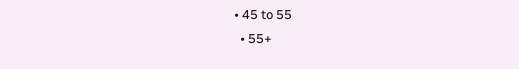• 45 to 55
  • 55+